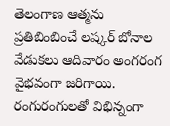తెలంగాణ ఆత్మను ప్రతిబింబించే లష్కర్ బోనాల వేడుకలు ఆదివారం అంగరంగ వైభవంగా జరిగాయి. రంగురంగులతో విభిన్నంగా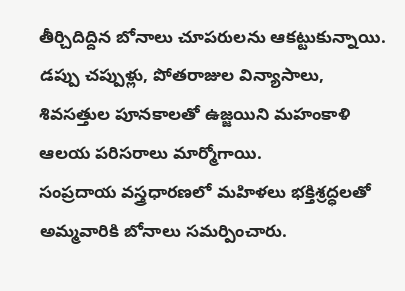తీర్చిదిద్దిన బోనాలు చూపరులను ఆకట్టుకున్నాయి. డప్పు చప్పుళ్లు, పోతరాజుల విన్యాసాలు, శివసత్తుల పూనకాలతో ఉజ్జయిని మహంకాళి ఆలయ పరిసరాలు మార్మోగాయి.
సంప్రదాయ వస్త్రధారణలో మహిళలు భక్తిశ్రద్ధలతో అమ్మవారికి బోనాలు సమర్పించారు.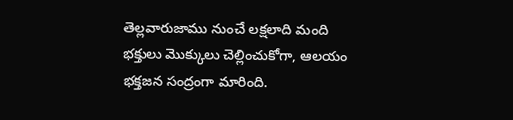తెల్లవారుజాము నుంచే లక్షలాది మంది భక్తులు మొక్కులు చెల్లించుకోగా, ఆలయం భక్తజన సంద్రంగా మారింది.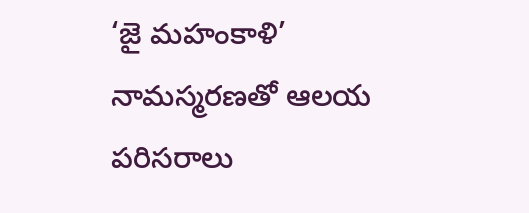‘జై మహంకాళి’ నామస్మరణతో ఆలయ పరిసరాలు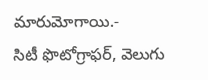మారుమోగాయి.-
సిటీ ఫొటోగ్రాఫర్, వెలుగు